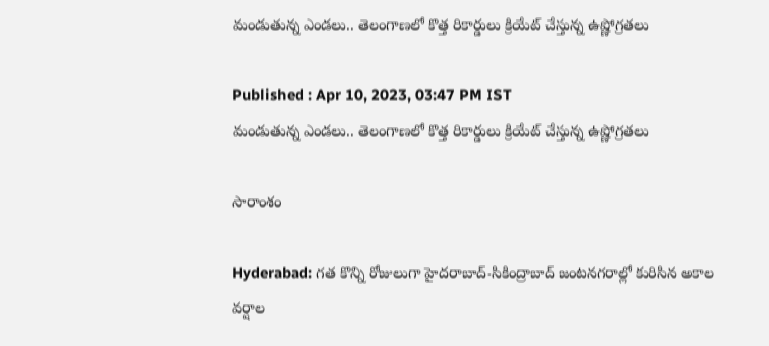మండుతున్న ఎండ‌లు.. తెలంగాణ‌లో కొత్త రికార్డులు క్రియేట్ చేస్తున్న ఉష్ణోగ్ర‌త‌లు

Published : Apr 10, 2023, 03:47 PM IST
మండుతున్న ఎండ‌లు.. తెలంగాణ‌లో కొత్త రికార్డులు క్రియేట్ చేస్తున్న ఉష్ణోగ్ర‌త‌లు

సారాంశం

Hyderabad: గత కొన్ని రోజులుగా హైదరాబాద్-సికింద్రాబాద్ జంటనగరాల్లో కురిసిన అకాల వర్షాల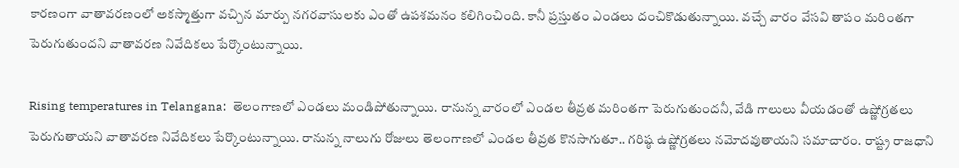కారణంగా వాతావరణంలో అకస్మాత్తుగా వచ్చిన మార్పు నగరవాసులకు ఎంతో ఉపశమనం కలిగించింది. కానీ ప్ర‌స్తుతం ఎండ‌లు దంచికొడుతున్నాయి. వచ్చే వారం వేసవి తాపం మ‌రింత‌గా పెరుగుతుంద‌ని వాతావ‌ర‌ణ నివేదిక‌లు పేర్కొంటున్నాయి.

Rising temperatures in Telangana:  తెలంగాణ‌లో ఎండ‌లు మండిపోతున్నాయి. రానున్న వారంలో ఎండ‌ల తీవ్రత మ‌రింత‌గా పెరుగుతుంద‌నీ, వేడి గాలులు వీయ‌డంతో ఉష్ణోగ్ర‌త‌లు పెరుగుతాయ‌ని వాతావ‌ర‌ణ నివేదిక‌లు పేర్కొంటున్నాయి. రానున్న నాలుగు రోజులు తెలంగాణ‌లో ఎండ‌ల తీవ్ర‌త కొన‌సాగుతూ.. గ‌రిష్ఠ ఉష్ణోగ్ర‌త‌లు న‌మోద‌వుతాయ‌ని స‌మాచారం. రాష్ట్ర రాజ‌ధాని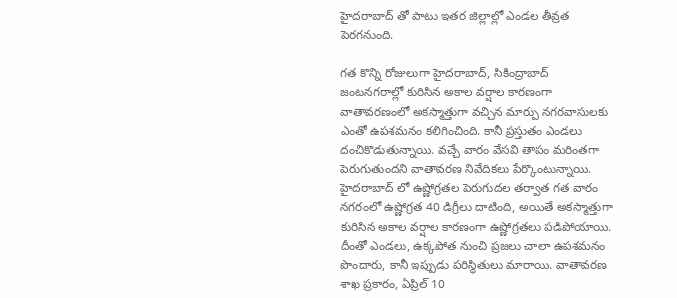హైద‌రాబాద్ తో పాటు ఇత‌ర జిల్లాల్లో ఎండ‌ల తీవ్ర‌త పెర‌గ‌నుంది.

గత కొన్ని రోజులుగా హైదరాబాద్, సికింద్రాబాద్ జంటనగరాల్లో కురిసిన అకాల వర్షాల కారణంగా వాతావరణంలో అకస్మాత్తుగా వచ్చిన మార్పు నగరవాసులకు ఎంతో ఉపశమనం కలిగించింది. కానీ ప్ర‌స్తుతం ఎండ‌లు దంచికొడుతున్నాయి. వచ్చే వారం వేసవి తాపం మ‌రింత‌గా పెరుగుతుంద‌ని వాతావ‌ర‌ణ నివేదిక‌లు పేర్కొంటున్నాయి. హైదరాబాద్ లో ఉష్ణోగ్రతల పెరుగుదల తర్వాత గత వారం నగరంలో ఉష్ణోగ్రత 40 డిగ్రీలు దాటింది, అయితే అకస్మాత్తుగా కురిసిన అకాల వర్షాల కారణంగా ఉష్ణోగ్రతలు పడిపోయాయి. దీంతో ఎండ‌లు, ఉక్క‌పోత నుంచి ప్రజలు చాలా ఉపశమనం పొందారు, కానీ ఇప్పుడు ప‌రిస్థితులు మారాయి. వాతావరణ శాఖ ప్రకారం, ఏప్రిల్ 10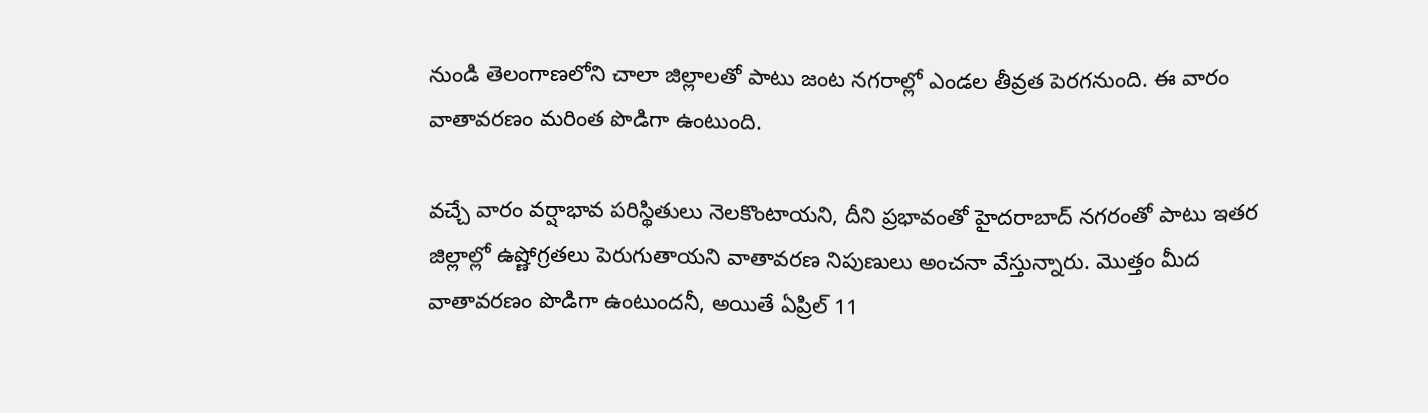నుండి తెలంగాణలోని చాలా జిల్లాలతో పాటు జంట నగరాల్లో ఎండ‌ల తీవ్ర‌త పెర‌గ‌నుంది. ఈ వారం వాతావరణం మ‌రింత‌ పొడిగా ఉంటుంది.

వచ్చే వారం వర్షాభావ పరిస్థితులు నెలకొంటాయని, దీని ప్రభావంతో హైదరాబాద్ నగరంతో పాటు ఇతర జిల్లాల్లో ఉష్ణోగ్రతలు పెరుగుతాయని వాతావరణ నిపుణులు అంచనా వేస్తున్నారు. మొత్తం మీద వాతావరణం పొడిగా ఉంటుందనీ, అయితే ఏప్రిల్ 11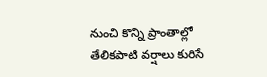నుంచి కొన్ని ప్రాంతాల్లో తేలికపాటి వర్షాలు కురిసే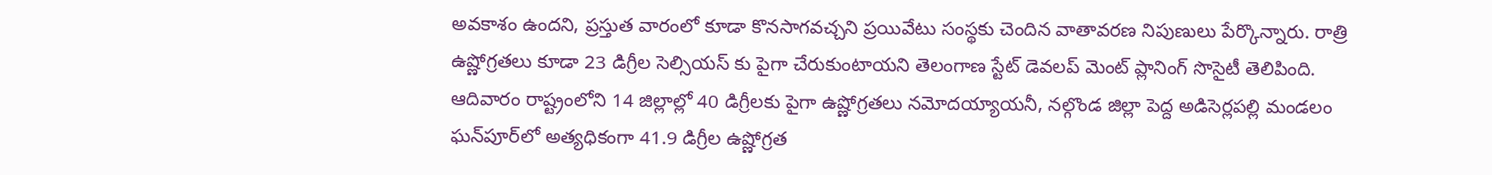అవకాశం ఉందని, ప్రస్తుత వారంలో కూడా కొనసాగవచ్చని ప్ర‌యివేటు సంస్థ‌కు చెందిన వాతావరణ నిపుణులు పేర్కొన్నారు. రాత్రి ఉష్ణోగ్రతలు కూడా 23 డిగ్రీల సెల్సియస్ కు పైగా చేరుకుంటాయని తెలంగాణ స్టేట్ డెవలప్ మెంట్ ప్లానింగ్ సొసైటీ తెలిపింది. ఆదివారం రాష్ట్రంలోని 14 జిల్లాల్లో 40 డిగ్రీలకు పైగా ఉష్ణోగ్రతలు నమోదయ్యాయ‌నీ, నల్గొండ జిల్లా పెద్ద అడిసెర్లపల్లి మండలం ఘన్‌పూర్‌లో అత్యధికంగా 41.9 డిగ్రీల ఉష్ణోగ్రత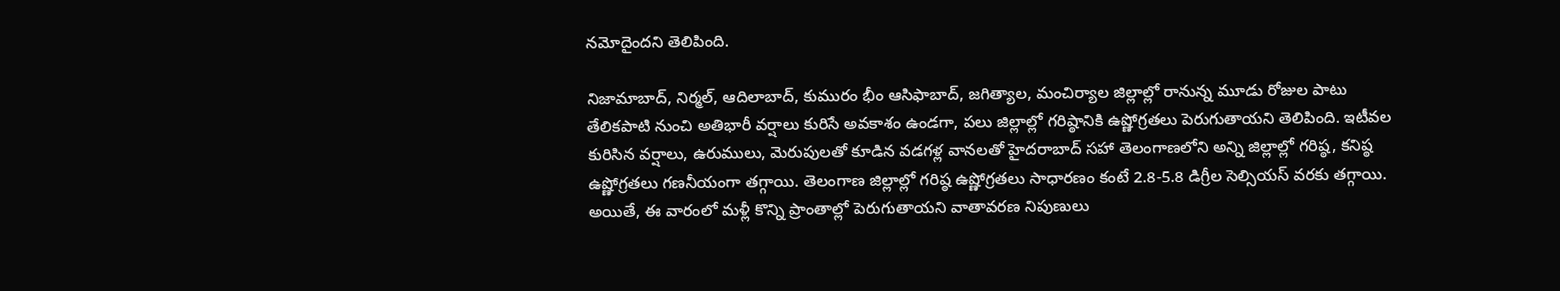నమోదైంద‌ని తెలిపింది.

నిజామాబాద్, నిర్మల్, ఆదిలాబాద్, కుమురం భీం ఆసిఫాబాద్, జగిత్యాల, మంచిర్యాల జిల్లాల్లో రానున్న మూడు రోజుల పాటు తేలికపాటి నుంచి అతిభారీ వర్షాలు కురిసే అవకాశం ఉండ‌గా, ప‌లు జిల్లాల్లో గరిష్ఠానికి ఉష్ణోగ్రతలు పెరుగుతాయని తెలిపింది. ఇటీవల కురిసిన వర్షాలు, ఉరుములు, మెరుపులతో కూడిన వడగళ్ల వానలతో హైదరాబాద్ సహా తెలంగాణలోని అన్ని జిల్లాల్లో గరిష్ఠ, కనిష్ఠ ఉష్ణోగ్రతలు గణనీయంగా తగ్గాయి. తెలంగాణ జిల్లాల్లో గరిష్ఠ ఉష్ణోగ్రతలు సాధారణం కంటే 2.8-5.8 డిగ్రీల సెల్సియస్ వరకు తగ్గాయి. అయితే, ఈ వారంలో మ‌ళ్లీ కొన్ని ప్రాంతాల్లో పెరుగుతాయ‌ని వాతావ‌ర‌ణ నిపుణులు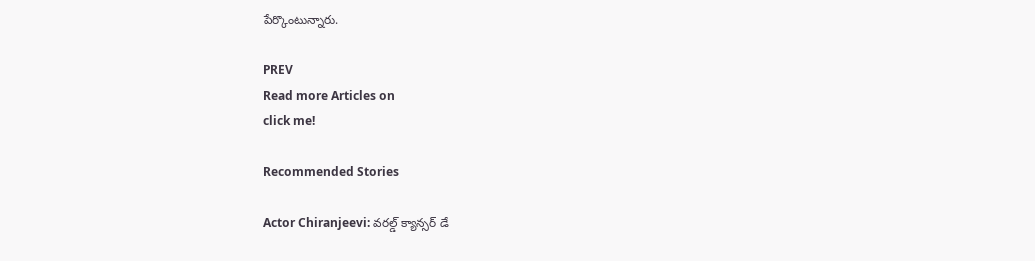పేర్కొంటున్నారు.

PREV
Read more Articles on
click me!

Recommended Stories

Actor Chiranjeevi: వరల్డ్ క్యాన్సర్ డే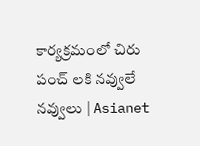కార్యక్రమంలో చిరు పంచ్ లకి నవ్వులే నవ్వులు | Asianet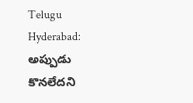Telugu
Hyderabad: అప్పుడు కొన‌లేద‌ని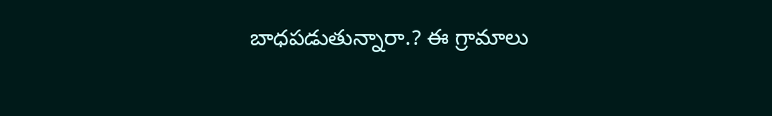బాధ‌ప‌డుతున్నారా.? ఈ గ్రామాలు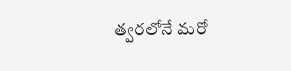త్వ‌ర‌లోనే మ‌రో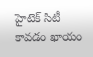హైటెక్ సిటీ కావ‌డం ఖాయం